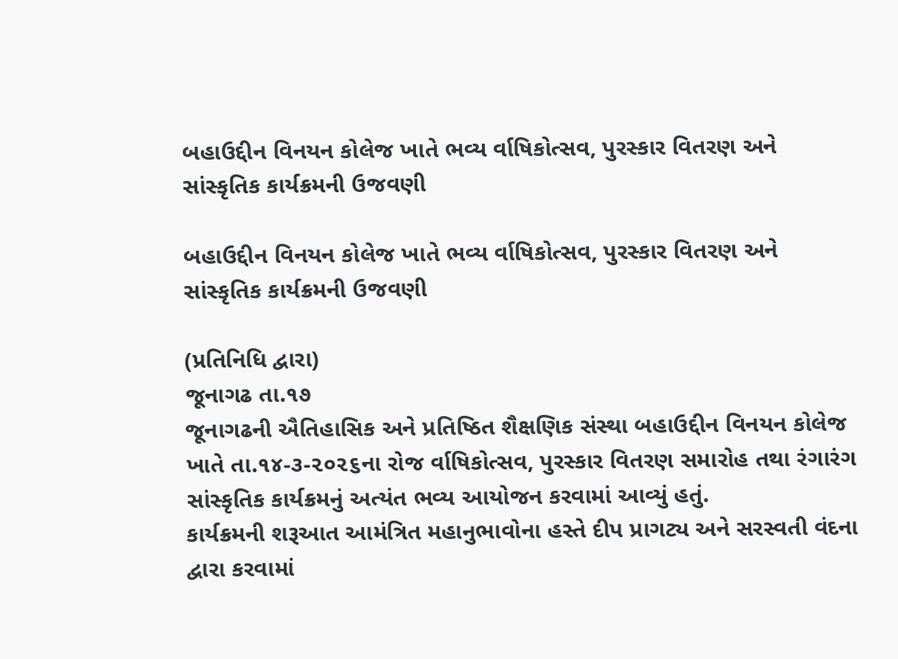બહાઉદ્દીન વિનયન કોલેજ ખાતે ભવ્ય ર્વાષિકોત્સવ, પુરસ્કાર વિતરણ અને સાંસ્કૃતિક કાર્યક્રમની ઉજવણી

બહાઉદ્દીન વિનયન કોલેજ ખાતે ભવ્ય ર્વાષિકોત્સવ, પુરસ્કાર વિતરણ અને સાંસ્કૃતિક કાર્યક્રમની ઉજવણી

(પ્રતિનિધિ દ્વારા)
જૂનાગઢ તા.૧૭
જૂનાગઢની ઐતિહાસિક અને પ્રતિષ્ઠિત શૈક્ષણિક સંસ્થા બહાઉદ્દીન વિનયન કોલેજ ખાતે તા.૧૪-૩-૨૦૨૬ના રોજ ર્વાષિકોત્સવ, પુરસ્કાર વિતરણ સમારોહ તથા રંગારંગ સાંસ્કૃતિક કાર્યક્રમનું અત્યંત ભવ્ય આયોજન કરવામાં આવ્યું હતું.
કાર્યક્રમની શરૂઆત આમંત્રિત મહાનુભાવોના હસ્તે દીપ પ્રાગટ્ય અને સરસ્વતી વંદના દ્વારા કરવામાં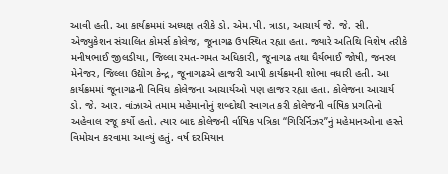આવી હતી. આ કાર્યક્રમમાં અધ્યક્ષ તરીકે ડો. એમ.પી. ત્રાડા, આચાર્ય જે. જે. સી. એજ્યુકેશન સંચાલિત કોમર્સ કોલેજ, જૂનાગઢ ઉપસ્થિત રહ્યા હતા. જ્યારે અતિથિ વિશેષ તરીકે મનીષભાઈ જીલડીયા, જિલ્લા રમત-ગમત અધિકારી, જૂનાગઢ તથા ધૈર્યભાઈ જોષી, જનરલ મેનેજર, જિલ્લા ઉદ્યોગ કેન્દ્ર, જૂનાગઢએ હાજરી આપી કાર્યક્રમની શોભા વધારી હતી. આ કાર્યક્રમમાં જૂનાગઢની વિવિધ કોલેજના આચાર્યઓ પણ હાજર રહ્યા હતા. કોલેજના આચાર્ય ડો. જે. આર. વાંઝાએ તમામ મહેમાનોનું શબ્દોથી સ્વાગત કરી કોલેજની ર્વાષિક પ્રગતિનો અહેવાલ રજૂ કર્યો હતો. ત્યાર બાદ કોલેજની ર્વાષિક પત્રિકા “ગિરિર્નિઝર”નું મહેમાનઓના હસ્તે વિમોચન કરવામા આવ્યું હતું. વર્ષ દરમિયાન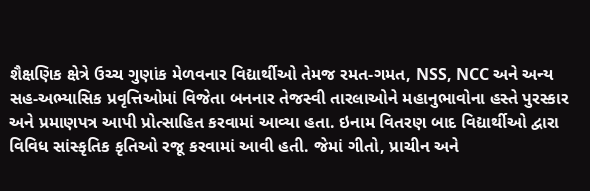શૈક્ષણિક ક્ષેત્રે ઉચ્ચ ગુણાંક મેળવનાર વિદ્યાર્થીઓ તેમજ રમત-ગમત, NSS, NCC અને અન્ય સહ-અભ્યાસિક પ્રવૃત્તિઓમાં વિજેતા બનનાર તેજસ્વી તારલાઓને મહાનુભાવોના હસ્તે પુરસ્કાર અને પ્રમાણપત્ર આપી પ્રોત્સાહિત કરવામાં આવ્યા હતા. ઇનામ વિતરણ બાદ વિદ્યાર્થીઓ દ્વારા વિવિધ સાંસ્કૃતિક કૃતિઓ રજૂ કરવામાં આવી હતી. જેમાં ગીતો, પ્રાચીન અને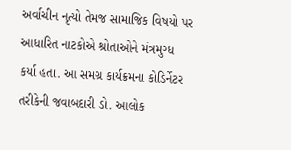અર્વાચીન નૃત્યો તેમજ સામાજિક વિષયો પર આધારિત નાટકોએ શ્રોતાઓને મંત્રમુગ્ધ કર્યા હતા. આ સમગ્ર કાર્યક્રમના કોડિર્નેટર તરીકેની જવાબદારી ડો. આલોક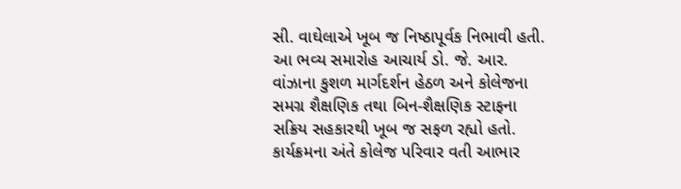સી. વાઘેલાએ ખૂબ જ નિષ્ઠાપૂર્વક નિભાવી હતી. આ ભવ્ય સમારોહ આચાર્ય ડો. જે. આર. વાંઝાના કુશળ માર્ગદર્શન હેઠળ અને કોલેજના સમગ્ર શૈક્ષણિક તથા બિન-શૈક્ષણિક સ્ટાફના સક્રિય સહકારથી ખૂબ જ સફળ રહ્યો હતો. કાર્યક્રમના અંતે કોલેજ પરિવાર વતી આભાર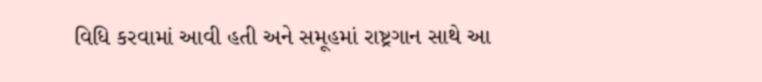વિધિ કરવામાં આવી હતી અને સમૂહમાં રાષ્ટ્રગાન સાથે આ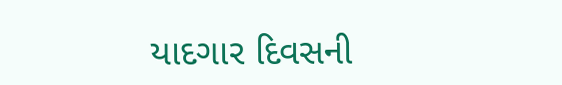યાદગાર દિવસની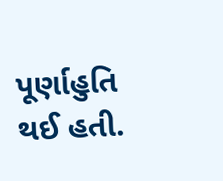પૂર્ણાહુતિ થઈ હતી.